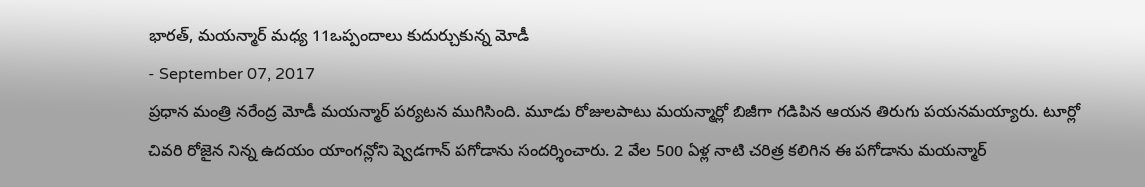భారత్, మయన్మార్ మధ్య 11ఒప్పందాలు కుదుర్చుకున్న మోడీ
- September 07, 2017
ప్రధాన మంత్రి నరేంద్ర మోడీ మయన్మార్ పర్యటన ముగిసింది. మూడు రోజులపాటు మయన్మార్లో బిజీగా గడిపిన ఆయన తిరుగు పయనమయ్యారు. టూర్లో చివరి రోజైన నిన్న ఉదయం యాంగన్లోని ష్వెడగాన్ పగోడాను సందర్శించారు. 2 వేల 500 ఏళ్ల నాటి చరిత్ర కలిగిన ఈ పగోడాను మయన్మార్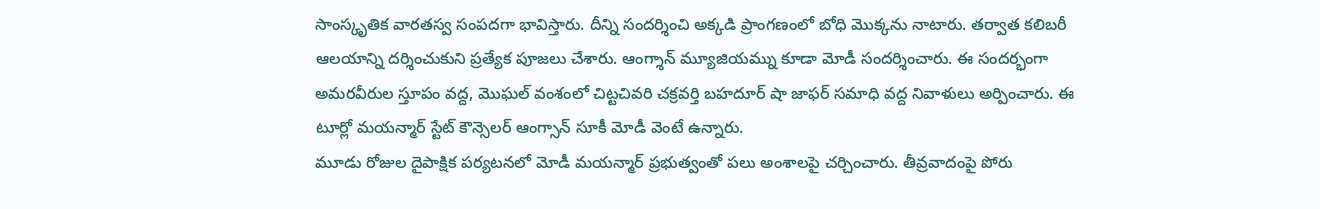సాంస్కృతిక వారతస్వ సంపదగా భావిస్తారు. దీన్ని సందర్శించి అక్కడి ప్రాంగణంలో బోధి మొక్కను నాటారు. తర్వాత కలిబరీ ఆలయాన్ని దర్శించుకుని ప్రత్యేక పూజలు చేశారు. ఆంగ్శాన్ మ్యూజియమ్ను కూడా మోడీ సందర్శించారు. ఈ సందర్భంగా అమరవీరుల స్తూపం వద్ద, మొఘల్ వంశంలో చిట్టచివరి చక్రవర్తి బహదూర్ షా జాఫర్ సమాధి వద్ద నివాళులు అర్పించారు. ఈ టూర్లో మయన్మార్ స్టేట్ కౌన్సెలర్ ఆంగ్సాన్ సూకీ మోడీ వెంటే ఉన్నారు.
మూడు రోజుల దైపాక్షిక పర్యటనలో మోడీ మయన్మార్ ప్రభుత్వంతో పలు అంశాలపై చర్చించారు. తీవ్రవాదంపై పోరు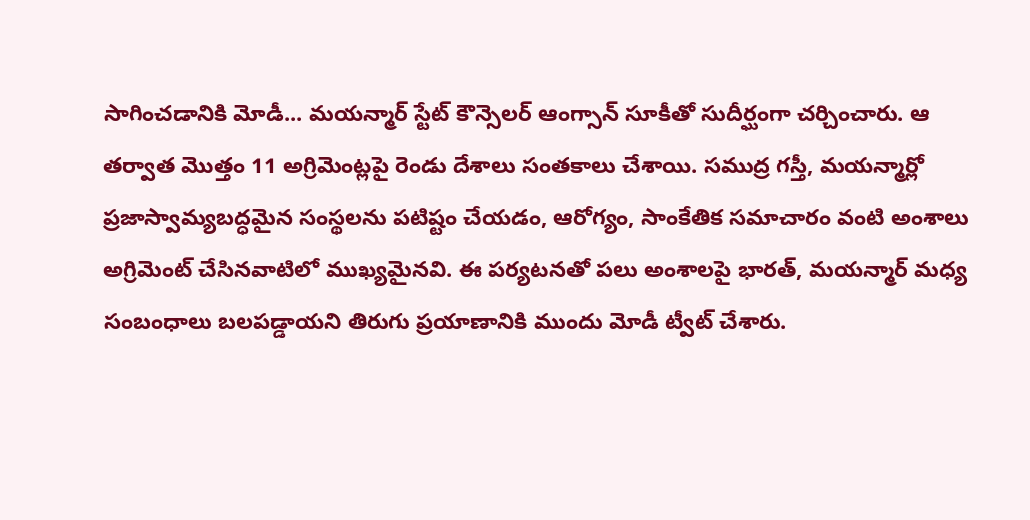సాగించడానికి మోడీ... మయన్మార్ స్టేట్ కౌన్సెలర్ ఆంగ్సాన్ సూకీతో సుదీర్ఘంగా చర్చించారు. ఆ తర్వాత మొత్తం 11 అగ్రిమెంట్లపై రెండు దేశాలు సంతకాలు చేశాయి. సముద్ర గస్తీ, మయన్మార్లో ప్రజాస్వామ్యబద్ధమైన సంస్థలను పటిష్టం చేయడం, ఆరోగ్యం, సాంకేతిక సమాచారం వంటి అంశాలు అగ్రిమెంట్ చేసినవాటిలో ముఖ్యమైనవి. ఈ పర్యటనతో పలు అంశాలపై భారత్, మయన్మార్ మధ్య సంబంధాలు బలపడ్డాయని తిరుగు ప్రయాణానికి ముందు మోడీ ట్వీట్ చేశారు.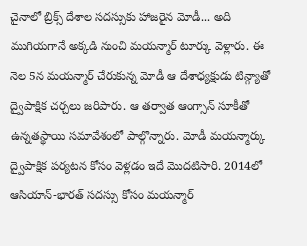చైనాలో బ్రిక్స్ దేశాల సదస్సుకు హాజరైన మోడీ... అది ముగియగానే అక్కడి నుంచి మయన్మార్ టూర్కు వెళ్లారు. ఈ నెల 5న మయన్మార్ చేరుకున్న మోడీ ఆ దేశాధ్యక్షుడు టిన్గ్యాతో ద్వైపాక్షిక చర్చలు జరిపారు. ఆ తర్వాత ఆంగ్సాన్ సూకీతో ఉన్నతస్థాయి సమావేశంలో పాల్గొన్నారు. మోడీ మయన్మార్కు ద్వైపాక్షిక పర్యటన కోసం వెళ్లడం ఇదే మొదటిసారి. 2014లో ఆసియాన్-భారత్ సదస్సు కోసం మయన్మార్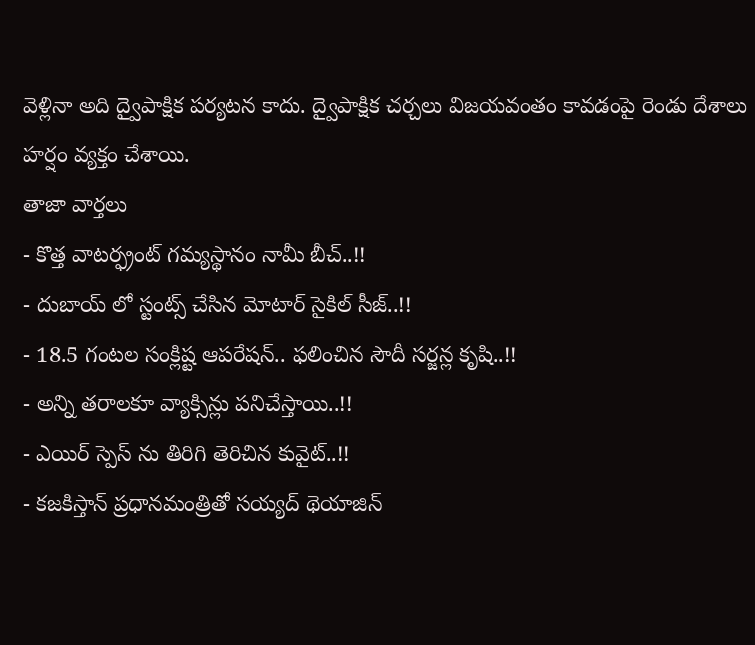వెళ్లినా అది ద్వైపాక్షిక పర్యటన కాదు. ద్వైపాక్షిక చర్చలు విజయవంతం కావడంపై రెండు దేశాలు హర్షం వ్యక్తం చేశాయి.
తాజా వార్తలు
- కొత్త వాటర్ఫ్రంట్ గమ్యస్థానం నామీ బీచ్..!!
- దుబాయ్ లో స్టంట్స్ చేసిన మోటార్ సైకిల్ సీజ్..!!
- 18.5 గంటల సంక్లిష్ట ఆపరేషన్.. ఫలించిన సౌదీ సర్జన్ల కృషి..!!
- అన్ని తరాలకూ వ్యాక్సిన్లు పనిచేస్తాయి..!!
- ఎయిర్ స్పెస్ ను తిరిగి తెరిచిన కువైట్..!!
- కజకిస్తాన్ ప్రధానమంత్రితో సయ్యద్ థెయాజిన్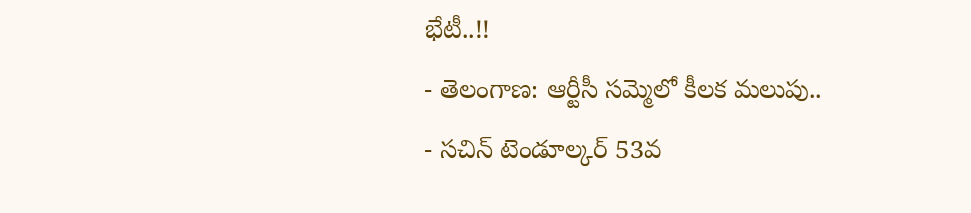భేటీ..!!
- తెలంగాణ: ఆర్టీసీ సమ్మెలో కీలక మలుపు..
- సచిన్ టెండూల్కర్ 53వ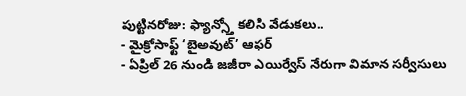పుట్టినరోజు: ఫ్యాన్స్తో కలిసి వేడుకలు..
- మైక్రోసాఫ్ట్ ‘బైఅవుట్’ ఆఫర్
- ఏప్రిల్ 26 నుండి జజీరా ఎయిర్వేస్ నేరుగా విమాన సర్వీసులు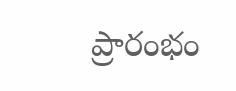ప్రారంభం